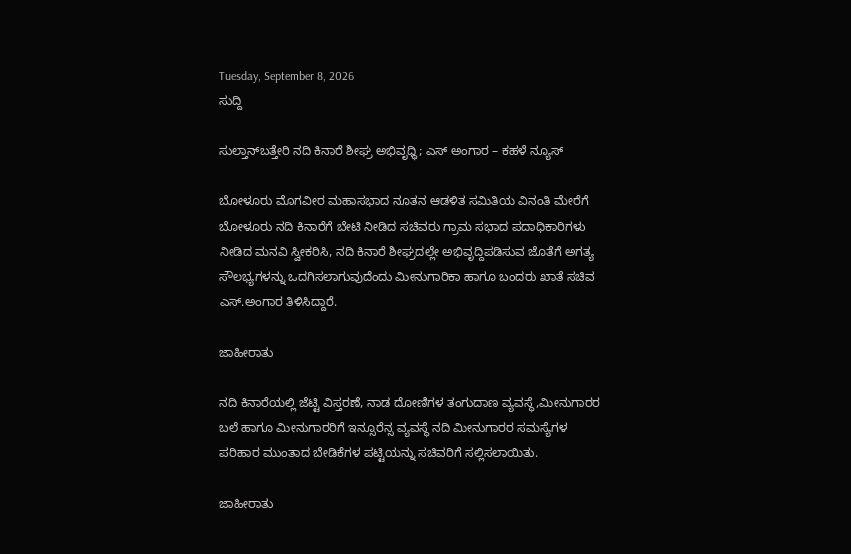Tuesday, September 8, 2026
ಸುದ್ದಿ

ಸುಲ್ತಾನ್‌ಬತ್ತೇರಿ ನದಿ ಕಿನಾರೆ ಶೀಘ್ರ ಅಭಿವೃಧ್ಧಿ; ಎಸ್ ಅಂಗಾರ – ಕಹಳೆ ನ್ಯೂಸ್

ಬೋಳೂರು ಮೊಗವೀರ ಮಹಾಸಭಾದ ನೂತನ ಆಡಳಿತ ಸಮಿತಿಯ ವಿನಂತಿ ಮೇರೆಗೆ ಬೋಳೂರು ನದಿ ಕಿನಾರೆಗೆ ಬೇಟಿ ನೀಡಿದ ಸಚಿವರು ಗ್ರಾಮ ಸಭಾದ ಪದಾಧಿಕಾರಿಗಳು ನೀಡಿದ ಮನವಿ ಸ್ವೀಕರಿಸಿ, ನದಿ ಕಿನಾರೆ ಶೀಘ್ರದಲ್ಲೇ ಅಭಿವೃದ್ದಿಪಡಿಸುವ ಜೊತೆಗೆ ಅಗತ್ಯ ಸೌಲಭ್ಯಗಳನ್ನು ಒದಗಿಸಲಾಗುವುದೆಂದು ಮೀನುಗಾರಿಕಾ ಹಾಗೂ ಬಂದರು ಖಾತೆ ಸಚಿವ ಎಸ್.ಅಂಗಾರ ತಿಳಿಸಿದ್ದಾರೆ.

ಜಾಹೀರಾತು

ನದಿ ಕಿನಾರೆಯಲ್ಲಿ ಜೆಟ್ಟಿ ವಿಸ್ತರಣೆ, ನಾಡ ದೋಣಿಗಳ ತಂಗುದಾಣ ವ್ಯವಸ್ಥೆ,ಮೀನುಗಾರರ ಬಲೆ ಹಾಗೂ ಮೀನುಗಾರರಿಗೆ ಇನ್ಸೂರೆನ್ಸ ವ್ಯವಸ್ಥೆ ನದಿ ಮೀನುಗಾರರ ಸಮಸ್ಯೆಗಳ ಪರಿಹಾರ ಮುಂತಾದ ಬೇಡಿಕೆಗಳ ಪಟ್ಟಿಯನ್ನು ಸಚಿವರಿಗೆ ಸಲ್ಲಿಸಲಾಯಿತು.

ಜಾಹೀರಾತು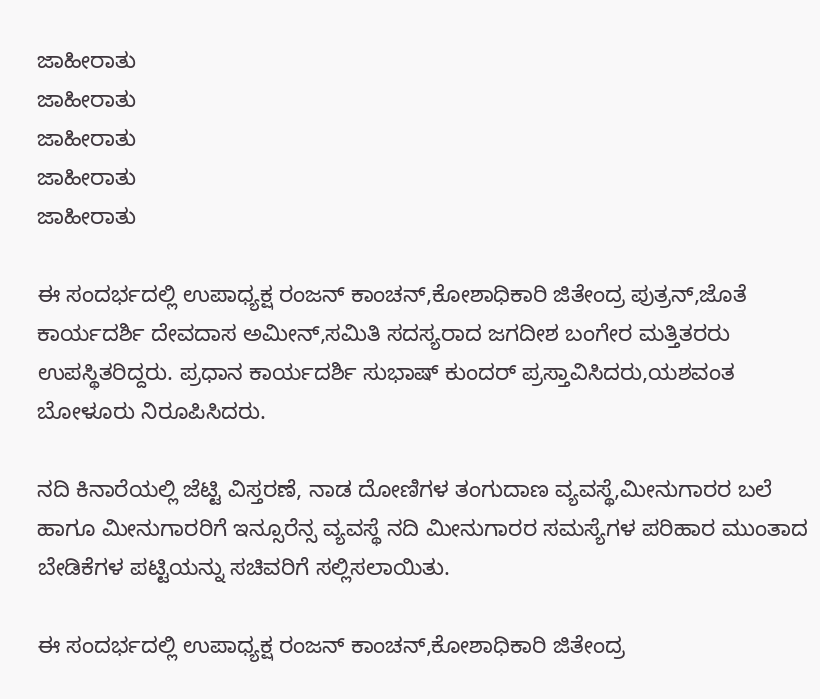ಜಾಹೀರಾತು
ಜಾಹೀರಾತು
ಜಾಹೀರಾತು
ಜಾಹೀರಾತು
ಜಾಹೀರಾತು

ಈ ಸಂದರ್ಭದಲ್ಲಿ ಉಪಾಧ್ಯಕ್ಷ ರಂಜನ್ ಕಾಂಚನ್,ಕೋಶಾಧಿಕಾರಿ ಜಿತೇಂದ್ರ ಪುತ್ರನ್,ಜೊತೆ ಕಾರ್ಯದರ್ಶಿ ದೇವದಾಸ ಅಮೀನ್,ಸಮಿತಿ ಸದಸ್ಯರಾದ ಜಗದೀಶ ಬಂಗೇರ ಮತ್ತಿತರರು ಉಪಸ್ಥಿತರಿದ್ದರು. ಪ್ರಧಾನ ಕಾರ್ಯದರ್ಶಿ ಸುಭಾಷ್ ಕುಂದರ್ ಪ್ರಸ್ತಾವಿಸಿದರು,ಯಶವಂತ ಬೋಳೂರು ನಿರೂಪಿಸಿದರು.

ನದಿ ಕಿನಾರೆಯಲ್ಲಿ ಜೆಟ್ಟಿ ವಿಸ್ತರಣೆ, ನಾಡ ದೋಣಿಗಳ ತಂಗುದಾಣ ವ್ಯವಸ್ಥೆ,ಮೀನುಗಾರರ ಬಲೆ ಹಾಗೂ ಮೀನುಗಾರರಿಗೆ ಇನ್ಸೂರೆನ್ಸ ವ್ಯವಸ್ಥೆ ನದಿ ಮೀನುಗಾರರ ಸಮಸ್ಯೆಗಳ ಪರಿಹಾರ ಮುಂತಾದ ಬೇಡಿಕೆಗಳ ಪಟ್ಟಿಯನ್ನು ಸಚಿವರಿಗೆ ಸಲ್ಲಿಸಲಾಯಿತು.

ಈ ಸಂದರ್ಭದಲ್ಲಿ ಉಪಾಧ್ಯಕ್ಷ ರಂಜನ್ ಕಾಂಚನ್,ಕೋಶಾಧಿಕಾರಿ ಜಿತೇಂದ್ರ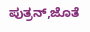ಪುತ್ರನ್,ಜೊತೆ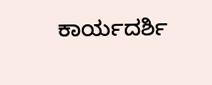ಕಾರ್ಯದರ್ಶಿ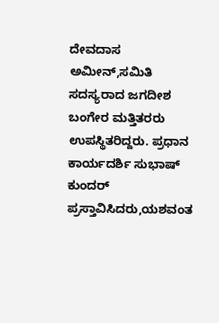ದೇವದಾಸ ಅಮೀನ್,ಸಮಿತಿ ಸದಸ್ಯರಾದ ಜಗದೀಶ ಬಂಗೇರ ಮತ್ತಿತರರು ಉಪಸ್ಥಿತರಿದ್ದರು. ಪ್ರಧಾನ ಕಾರ್ಯದರ್ಶಿ ಸುಭಾಷ್ ಕುಂದರ್ ಪ್ರಸ್ತಾವಿಸಿದರು,ಯಶವಂತ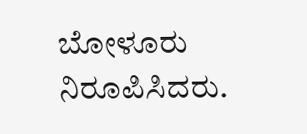ಬೋಳೂರು ನಿರೂಪಿಸಿದರು.